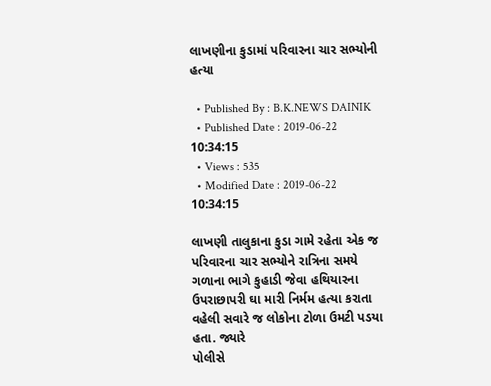લાખણીના કુડામાં પરિવારના ચાર સભ્યોની હત્યા

  • Published By : B.K.NEWS DAINIK
  • Published Date : 2019-06-22 10:34:15
  • Views : 535
  • Modified Date : 2019-06-22 10:34:15

લાખણી તાલુકાના કુડા ગામે રહેતા એક જ પરિવારના ચાર સભ્યોને રાત્રિના સમયે ગળાના ભાગે કુહાડી જેવા હથિયારના ઉપરાછાપરી ઘા મારી નિર્મમ હત્યા કરાતા વહેલી સવારે જ લોકોના ટોળા ઉમટી પડયા હતા. જ્યારે
પોલીસે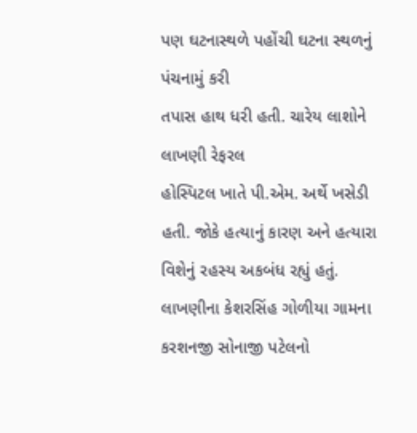પણ ઘટનાસ્થળે પહોંચી ઘટના સ્થળનું પંચનામું કરી
તપાસ હાથ ધરી હતી. ચારેય લાશોને લાખણી રેફરલ
હોસ્પિટલ ખાતે પી.એમ. અર્થે ખસેડી હતી. જોકે હત્યાનું કારણ અને હત્યારા વિશેનું રહસ્ય અકબંધ રહ્યું હતું.
લાખણીના કેશરસિંહ ગોળીયા ગામના કરશનજી સોનાજી પટેલનો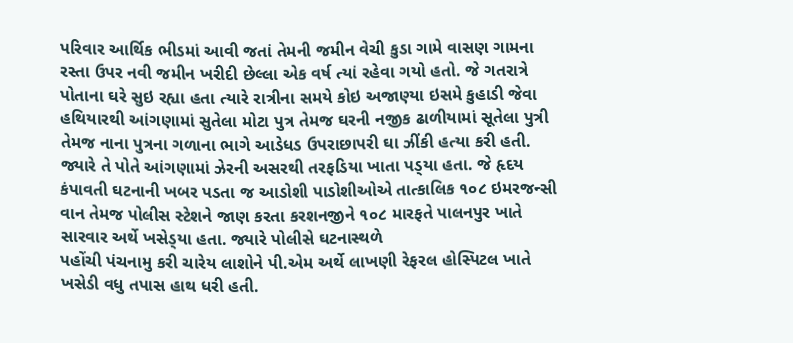પરિવાર આર્થિક ભીડમાં આવી જતાં તેમની જમીન વેચી કુડા ગામે વાસણ ગામના રસ્તા ઉપર નવી જમીન ખરીદી છેલ્લા એક વર્ષ ત્યાં રહેવા ગયો હતો. જે ગતરાત્રે પોતાના ઘરે સુઇ રહ્યા હતા ત્યારે રાત્રીના સમયે કોઇ અજાણ્યા ઇસમે કુહાડી જેવા હથિયારથી આંગણામાં સુતેલા મોટા પુત્ર તેમજ ઘરની નજીક ઢાળીયામાં સૂતેલા પુત્રી તેમજ નાના પુત્રના ગળાના ભાગે આડેધડ ઉપરાછાપરી ઘા ઝીંકી હત્યા કરી હતી. જ્યારે તે પોતે આંગણામાં ઝેરની અસરથી તરફડિયા ખાતા પડ્‌યા હતા. જે હૃદય કંપાવતી ઘટનાની ખબર પડતા જ આડોશી પાડોશીઓએ તાત્કાલિક ૧૦૮ ઇમરજન્સી વાન તેમજ પોલીસ સ્ટેશને જાણ કરતા કરશનજીને ૧૦૮ મારફતે પાલનપુર ખાતે સારવાર અર્થે ખસેડ્‌યા હતા. જ્યારે પોલીસે ઘટનાસ્થળે
પહોંચી પંચનામુ કરી ચારેય લાશોને પી.એમ અર્થે લાખણી રેફરલ હોસ્પિટલ ખાતે ખસેડી વધુ તપાસ હાથ ધરી હતી.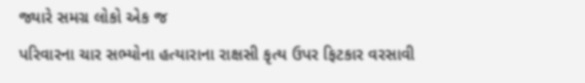જ્યારે સમગ્ર લોકો એક જ
પરિવારના ચાર સભ્યોના હત્યારાના રાક્ષસી કૃત્ય ઉપર ફિટકાર વરસાવી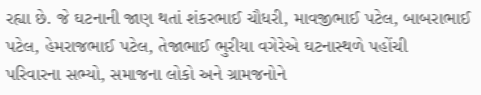રહ્યા છે. જે ઘટનાની જાણ થતાં શંકરભાઈ ચૌધરી, માવજીભાઈ પટેલ, બાબરાભાઈ પટેલ, હેમરાજભાઈ પટેલ, તેજાભાઈ ભુરીયા વગેરેએ ઘટનાસ્થળે પહોંચી
પરિવારના સભ્યો, સમાજના લોકો અને ગ્રામજનોને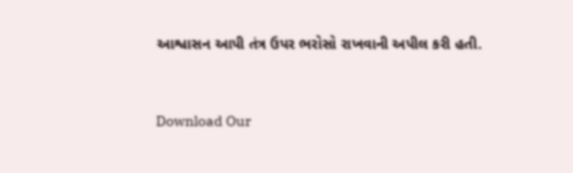આશ્વાસન આપી તંત્ર ઉપર ભરોસો રાખવાની અપીલ કરી હતી.


Download Our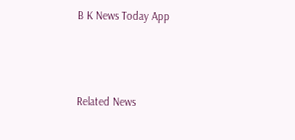B K News Today App



Related News